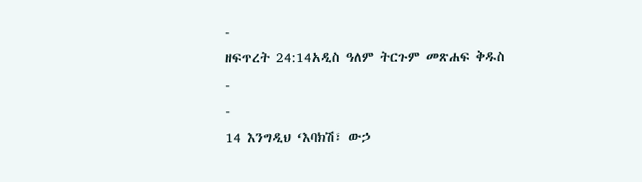-
ዘፍጥረት 24:14አዲስ ዓለም ትርጉም መጽሐፍ ቅዱስ
-
-
14 እንግዲህ ‘እባክሽ፣ ውኃ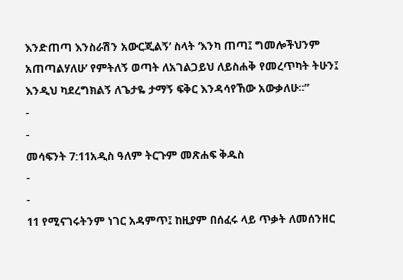እንድጠጣ እንስራሽን አውርጂልኝ’ ስላት ‘እንካ ጠጣ፤ ግመሎችህንም አጠጣልሃለሁ’ የምትለኝ ወጣት ለአገልጋይህ ለይስሐቅ የመረጥካት ትሁን፤ እንዲህ ካደረግክልኝ ለጌታዬ ታማኝ ፍቅር እንዳሳየኸው አውቃለሁ።”
-
-
መሳፍንት 7:11አዲስ ዓለም ትርጉም መጽሐፍ ቅዱስ
-
-
11 የሚናገሩትንም ነገር አዳምጥ፤ ከዚያም በሰፈሩ ላይ ጥቃት ለመሰንዘር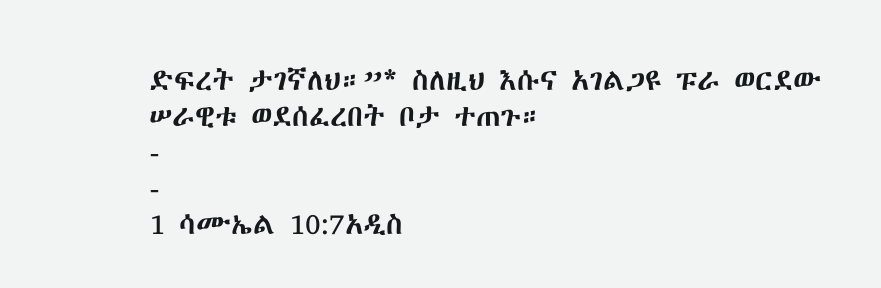ድፍረት ታገኛለህ።”* ስለዚህ እሱና አገልጋዩ ፑራ ወርደው ሠራዊቱ ወደሰፈረበት ቦታ ተጠጉ።
-
-
1 ሳሙኤል 10:7አዲስ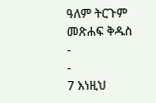ዓለም ትርጉም መጽሐፍ ቅዱስ
-
-
7 እነዚህ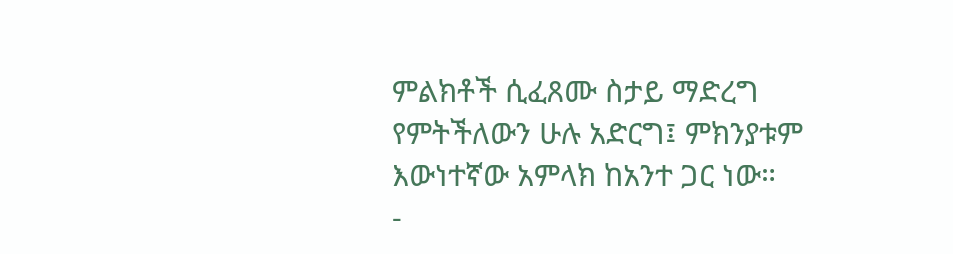ምልክቶች ሲፈጸሙ ስታይ ማድረግ የምትችለውን ሁሉ አድርግ፤ ምክንያቱም እውነተኛው አምላክ ከአንተ ጋር ነው።
-